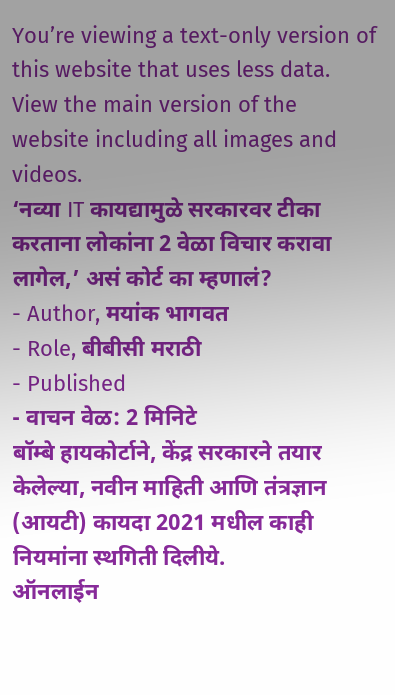You’re viewing a text-only version of this website that uses less data. View the main version of the website including all images and videos.
‘नव्या IT कायद्यामुळे सरकारवर टीका करताना लोकांना 2 वेळा विचार करावा लागेल,’ असं कोर्ट का म्हणालं?
- Author, मयांक भागवत
- Role, बीबीसी मराठी
- Published
- वाचन वेळ: 2 मिनिटे
बॉम्बे हायकोर्टाने, केंद्र सरकारने तयार केलेल्या, नवीन माहिती आणि तंत्रज्ञान (आयटी) कायदा 2021 मधील काही नियमांना स्थगिती दिलीये.
ऑनलाईन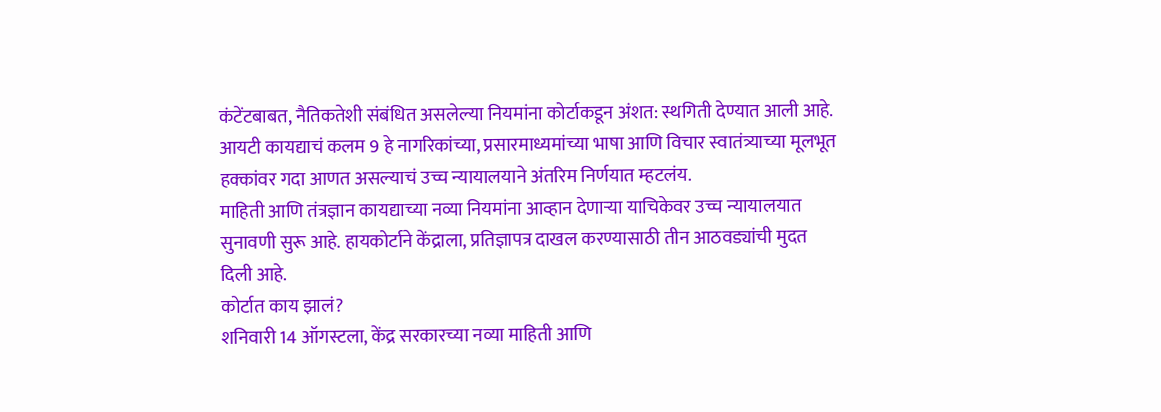कंटेंटबाबत, नैतिकतेशी संबंधित असलेल्या नियमांना कोर्टाकडून अंशत: स्थगिती देण्यात आली आहे.
आयटी कायद्याचं कलम 9 हे नागरिकांच्या, प्रसारमाध्यमांच्या भाषा आणि विचार स्वातंत्र्याच्या मूलभूत हक्कांवर गदा आणत असल्याचं उच्च न्यायालयाने अंतरिम निर्णयात म्हटलंय.
माहिती आणि तंत्रज्ञान कायद्याच्या नव्या नियमांना आव्हान देणाऱ्या याचिकेवर उच्च न्यायालयात सुनावणी सुरू आहे. हायकोर्टाने केंद्राला, प्रतिज्ञापत्र दाखल करण्यासाठी तीन आठवड्यांची मुदत दिली आहे.
कोर्टात काय झालं?
शनिवारी 14 ऑगस्टला, केंद्र सरकारच्या नव्या माहिती आणि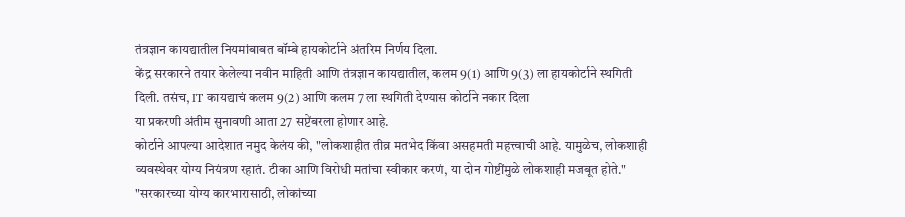तंत्रज्ञान कायद्यातील नियमांबाबत बॉम्बे हायकोर्टाने अंतरिम निर्णय दिला.
केंद्र सरकारने तयार केलेल्या नवीन माहिती आणि तंत्रज्ञान कायद्यातील, कलम 9(1) आणि 9(3) ला हायकोर्टाने स्थगिती दिली. तसंच, IT कायद्याचं कलम 9(2) आणि कलम 7 ला स्थगिती देण्यास कोर्टाने नकार दिला
या प्रकरणी अंतीम सुनावणी आता 27 सप्टेंबरला होणार आहे.
कोर्टाने आपल्या आदेशात नमुद केलंय की, "लोकशाहीत तीव्र मतभेद किंवा असहमती महत्त्वाची आहे. यामुळेच, लोकशाही व्यवस्थेवर योग्य नियंत्रण रहातं. टीका आणि विरोधी मतांचा स्वीकार करणं, या दोन गोष्टींमुळे लोकशाही मजबूत होते."
"सरकारच्या योग्य कारभारासाठी, लोकांच्या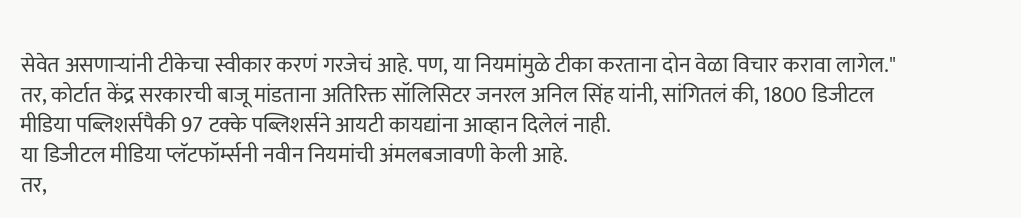सेवेत असणाऱ्यांनी टीकेचा स्वीकार करणं गरजेचं आहे. पण, या नियमांमुळे टीका करताना दोन वेळा विचार करावा लागेल."
तर, कोर्टात केंद्र सरकारची बाजू मांडताना अतिरिक्त सॉलिसिटर जनरल अनिल सिंह यांनी, सांगितलं की, 1800 डिजीटल मीडिया पब्लिशर्सपैकी 97 टक्के पब्लिशर्सने आयटी कायद्यांना आव्हान दिलेलं नाही.
या डिजीटल मीडिया प्लॅटफॉर्म्सनी नवीन नियमांची अंमलबजावणी केली आहे.
तर,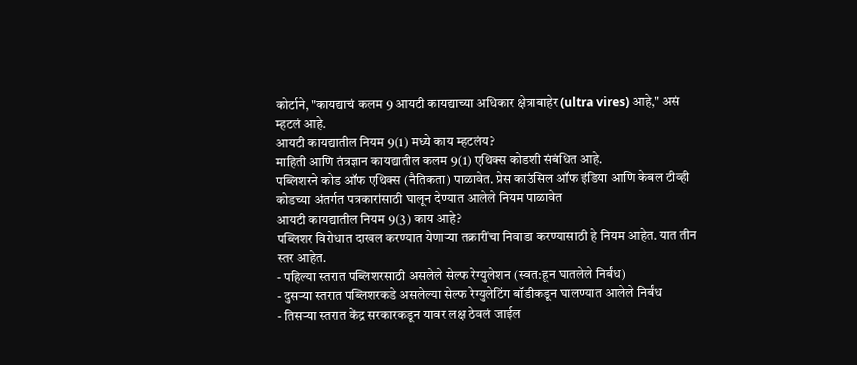कोर्टाने, "कायद्याचं कलम 9 आयटी कायद्याच्या अधिकार क्षेत्राबाहेर (ultra vires) आहे," असं म्हटलं आहे.
आयटी कायद्यातील नियम 9(1) मध्ये काय म्हटलंय?
माहिती आणि तंत्रज्ञान कायद्यातील कलम 9(1) एथिक्स कोडशी संबंधित आहे.
पब्लिशरने कोड ऑफ एथिक्स (नैतिकता) पाळावेत. प्रेस काउंसिल ऑफ इंडिया आणि केबल टीव्ही कोडच्या अंतर्गत पत्रकारांसाठी घालून देण्यात आलेले नियम पाळावेत
आयटी कायद्यातील नियम 9(3) काय आहे?
पब्लिशर विरोधात दाखल करण्यात येणाऱ्या तक्रारींचा निवाडा करण्यासाठी हे नियम आहेत. यात तीन स्तर आहेत.
- पहिल्या स्तरात पब्लिशरसाठी असलेले सेल्फ रेग्युलेशन (स्वत:हून घातलेले निर्बंध)
- दुसऱ्या स्तरात पब्लिशरकडे असलेल्या सेल्फ रेग्युलेटिंग बॉडीकडून घालण्यात आलेले निर्बंध
- तिसऱ्या स्तरात केंद्र सरकारकडून यावर लक्ष ठेवलं जाईल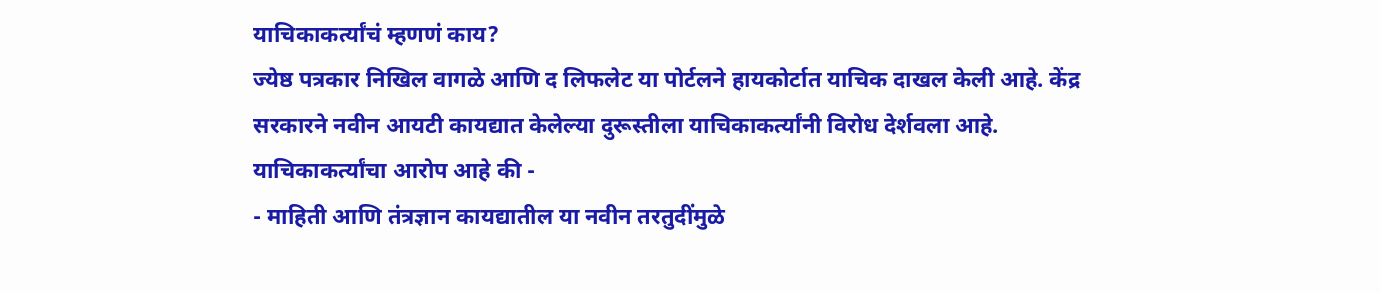याचिकाकर्त्यांचं म्हणणं काय?
ज्येष्ठ पत्रकार निखिल वागळे आणि द लिफलेट या पोर्टलने हायकोर्टात याचिक दाखल केली आहे. केंद्र सरकारने नवीन आयटी कायद्यात केलेल्या दुरूस्तीला याचिकाकर्त्यांनी विरोध देर्शवला आहे.
याचिकाकर्त्यांचा आरोप आहे की -
- माहिती आणि तंत्रज्ञान कायद्यातील या नवीन तरतुदींमुळे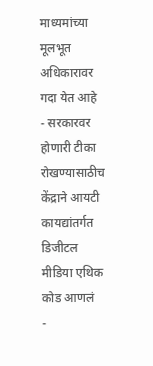माध्यमांच्या मूलभूत अधिकारावर गदा येत आहे
- सरकारवर होणारी टीका रोखण्यासाठीच केंद्राने आयटी कायद्यांतर्गत डिजीटल मीडिया एथिक कोड आणलं
-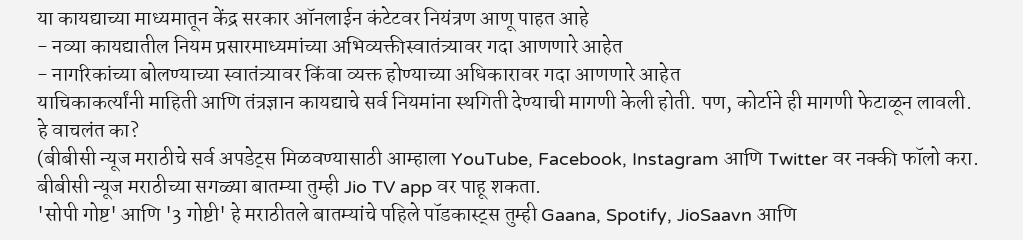या कायद्याच्या माध्यमातून केंद्र सरकार ऑनलाईन कंटेटवर नियंत्रण आणू पाहत आहे
- नव्या कायद्यातील नियम प्रसारमाध्यमांच्या अभिव्यक्तीस्वातंत्र्यावर गदा आणणारे आहेत
- नागरिकांच्या बोलण्याच्या स्वातंत्र्यावर किंवा व्यक्त होण्याच्या अधिकारावर गदा आणणारे आहेत
याचिकाकर्त्यांनी माहिती आणि तंत्रज्ञान कायद्याचे सर्व नियमांना स्थगिती देण्याची मागणी केली होती. पण, कोर्टाने ही मागणी फेटाळून लावली.
हे वाचलंत का?
(बीबीसी न्यूज मराठीचे सर्व अपडेट्स मिळवण्यासाठी आम्हाला YouTube, Facebook, Instagram आणि Twitter वर नक्की फॉलो करा.
बीबीसी न्यूज मराठीच्या सगळ्या बातम्या तुम्ही Jio TV app वर पाहू शकता.
'सोपी गोष्ट' आणि '3 गोष्टी' हे मराठीतले बातम्यांचे पहिले पॉडकास्ट्स तुम्ही Gaana, Spotify, JioSaavn आणि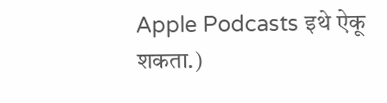Apple Podcasts इथे ऐकू शकता.)